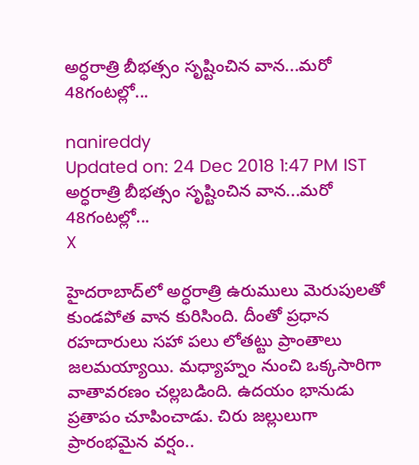అర్ధరాత్రి బీభత్సం సృష్టించిన వాన...మరో 48గంటల్లో...

nanireddy
Updated on: 24 Dec 2018 1:47 PM IST
అర్ధరాత్రి బీభత్సం సృష్టించిన వాన...మరో 48గంటల్లో...
X

హైదరాబాద్‌లో అర్ధరాత్రి ఉరుములు మెరుపులతో కుండపోత వాన కురిసింది. దీంతో ప్రధాన రహదారులు సహా పలు లోతట్టు ప్రాంతాలు జలమయ్యాయి. మధ్యాహ్నం నుంచి ఒక్కసారిగా వాతావరణం చల్లబడింది. ఉదయం భానుడు ప్రతాపం చూపించాడు. చిరు జల్లులుగా ప్రారంభమైన వర్షం..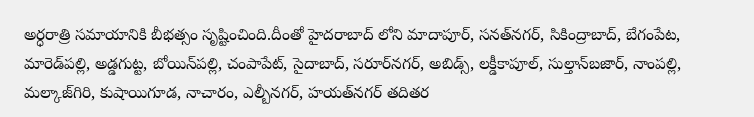అర్ధరాత్రి సమాయానికి బీభత్సం సృష్టించింది.దీంతో హైదరాబాద్ లోని మాదాపూర్‌, సనత్‌నగర్‌, సికింద్రాబాద్‌, బేగంపేట, మారెడ్‌పల్లి, అడ్డగుట్ట, బోయిన్‌పల్లి, చంపాపేట్‌, సైదాబాద్‌, సరూర్‌నగర్‌, అబిడ్స్‌, లక్డీకాపూల్‌, సుల్తాన్‌బజార్‌, నాంపల్లి, మల్కాజ్‌గిరి, కుషాయిగూడ, నాచారం, ఎల్బీనగర్‌, హయత్‌నగర్‌ తదితర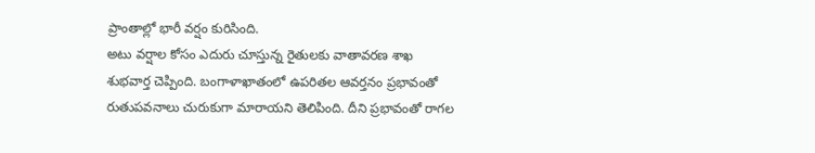ప్రాంతాల్లో భారీ వర్షం కురిసింది.
అటు వర్షాల కోసం ఎదురు చూస్తున్న రైతులకు వాతావరణ శాఖ శుభవార్త చెప్పింది. బంగాళాఖాతంలో ఉపరితల ఆవర్తనం ప్రభావంతో రుతుపవనాలు చురుకుగా మారాయని తెలిపింది. దీని ప్రభావంతో రాగల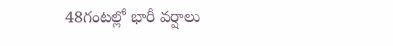48గంటల్లో భారీ వర్షాలు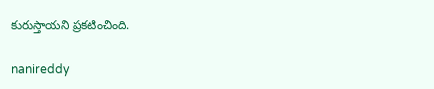కురుస్తాయని ప్రకటించింది.

nanireddy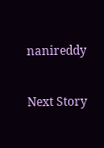nanireddy

Next Story